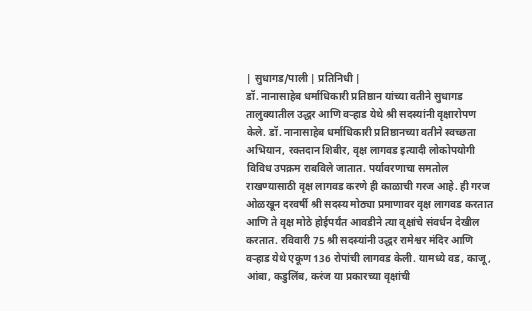| सुधागड/पाली | प्रतिनिधी |
डॉ. नानासाहेब धर्माधिकारी प्रतिष्ठान यांच्या वतीने सुधागड तालुक्यातील उद्धर आणि वऱ्हाड येथे श्री सदस्यांनी वृक्षारोपण केले. डॉ. नानासाहेब धर्माधिकारी प्रतिष्ठानच्या वतीने स्वच्छता अभियान, रक्तदान शिबीर, वृक्ष लागवड इत्यादी लोकोपयोगी विविध उपक्रम राबविले जातात. पर्यावरणाचा समतोल राखण्यासाठी वृक्ष लागवड करणे ही काळाची गरज आहे. ही गरज ओळखून दरवर्षी श्री सदस्य मोठ्या प्रमाणावर वृक्ष लागवड करतात आणि ते वृक्ष मोठे होईपर्यंत आवडीने त्या वृक्षांचे संवर्धन देखील करतात. रविवारी 75 श्री सदस्यांनी उद्धर रामेश्वर मंदिर आणि वऱ्हाड येथे एकूण 136 रोपांची लागवड केली. यामध्ये वड, काजू, आंबा, कडुलिंब, करंज या प्रकारच्या वृक्षांची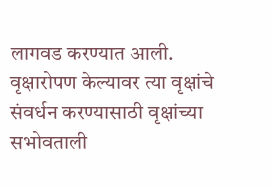लागवड करण्यात आली. वृक्षारोपण केल्यावर त्या वृक्षांचे संवर्धन करण्यासाठी वृक्षांच्या सभोवताली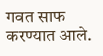गवत साफ करण्यात आले.